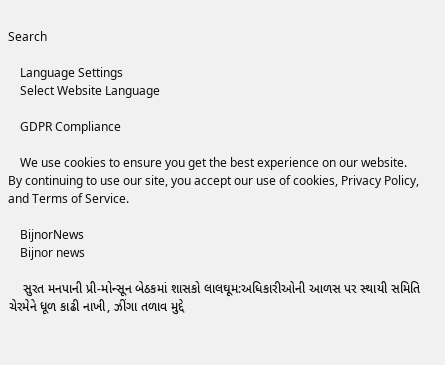Search

    Language Settings
    Select Website Language

    GDPR Compliance

    We use cookies to ensure you get the best experience on our website. By continuing to use our site, you accept our use of cookies, Privacy Policy, and Terms of Service.

    BijnorNews
    Bijnor news

    સુરત મનપાની પ્રી-મોન્સૂન બેઠકમાં શાસકો લાલઘૂમ:અધિકારીઓની આળસ પર સ્થાયી સમિતિ ચેરમેને ધૂળ કાઢી નાખી, ઝીંગા તળાવ મુદ્દે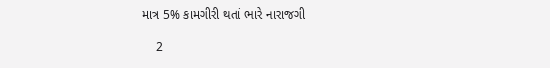માત્ર 5% કામગીરી થતાં ભારે નારાજગી

    2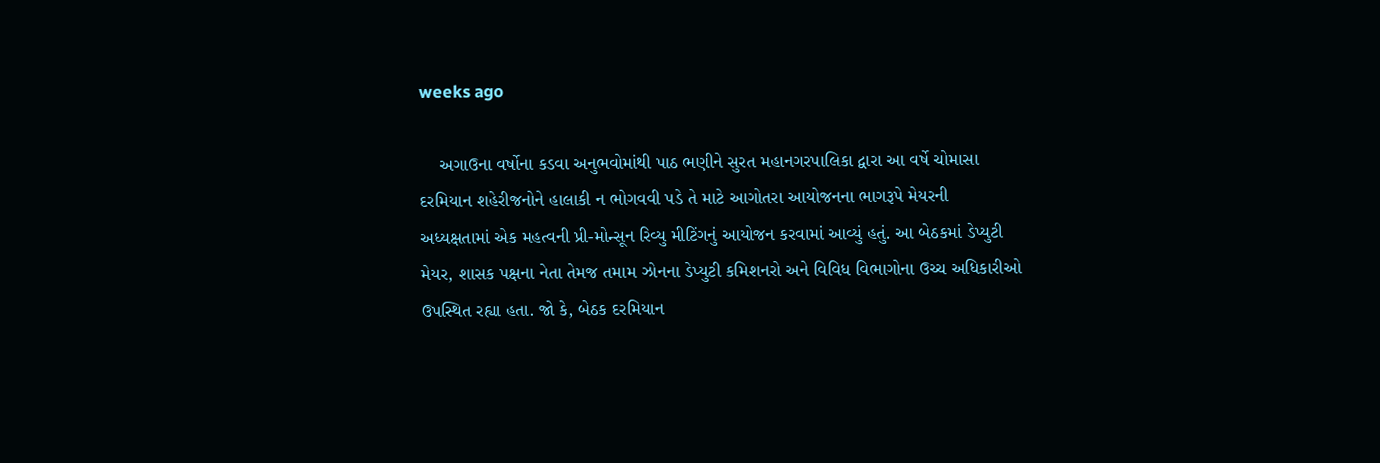weeks ago

    અગાઉના વર્ષોના કડવા અનુભવોમાંથી પાઠ ભણીને સુરત મહાનગરપાલિકા દ્વારા આ વર્ષે ચોમાસા દરમિયાન શહેરીજનોને હાલાકી ન ભોગવવી પડે તે માટે આગોતરા આયોજનના ભાગરૂપે મેયરની અધ્યક્ષતામાં એક મહત્વની પ્રી-મોન્સૂન રિવ્યુ મીટિંગનું આયોજન કરવામાં આવ્યું હતું. આ બેઠકમાં ડેપ્યુટી મેયર, શાસક પક્ષના નેતા તેમજ તમામ ઝોનના ડેપ્યુટી કમિશનરો અને વિવિધ વિભાગોના ઉચ્ચ અધિકારીઓ ઉપસ્થિત રહ્યા હતા. જો કે, બેઠક દરમિયાન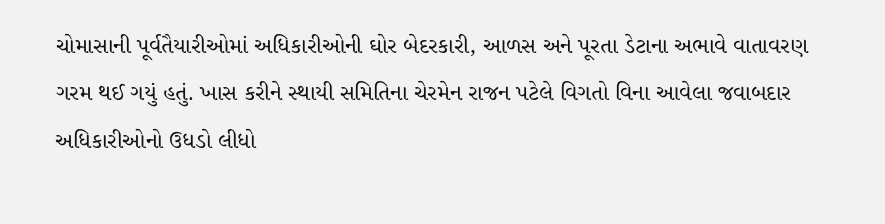ચોમાસાની પૂર્વતૈયારીઓમાં અધિકારીઓની ઘોર બેદરકારી, આળસ અને પૂરતા ડેટાના અભાવે વાતાવરણ ગરમ થઈ ગયું હતું. ખાસ કરીને સ્થાયી સમિતિના ચેરમેન રાજન પટેલે વિગતો વિના આવેલા જવાબદાર અધિકારીઓનો ઉધડો લીધો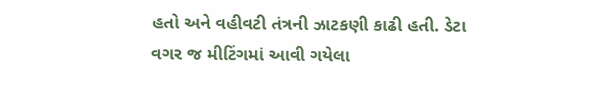હતો અને વહીવટી તંત્રની ઝાટકણી કાઢી હતી. ડેટા વગર જ મીટિંગમાં આવી ગયેલા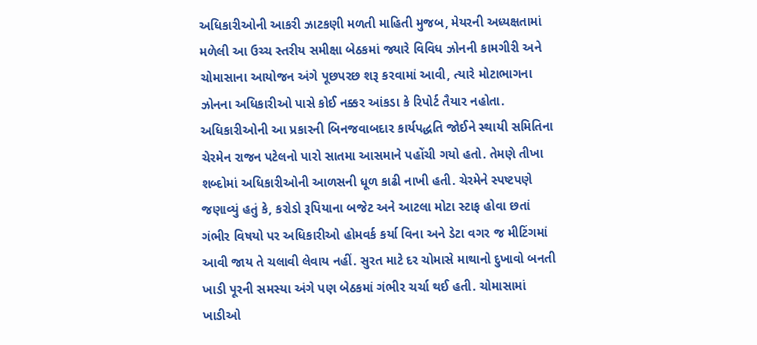અધિકારીઓની આકરી ઝાટકણી મળતી માહિતી મુજબ, મેયરની અધ્યક્ષતામાં મળેલી આ ઉચ્ચ સ્તરીય સમીક્ષા બેઠકમાં જ્યારે વિવિધ ઝોનની કામગીરી અને ચોમાસાના આયોજન અંગે પૂછપરછ શરૂ કરવામાં આવી, ત્યારે મોટાભાગના ઝોનના અધિકારીઓ પાસે કોઈ નક્કર આંકડા કે રિપોર્ટ તૈયાર નહોતા. અધિકારીઓની આ પ્રકારની બિનજવાબદાર કાર્યપદ્ધતિ જોઈને સ્થાયી સમિતિના ચેરમેન રાજન પટેલનો પારો સાતમા આસમાને પહોંચી ગયો હતો. તેમણે તીખા શબ્દોમાં અધિકારીઓની આળસની ધૂળ કાઢી નાખી હતી. ચેરમેને સ્પષ્ટપણે જણાવ્યું હતું કે, કરોડો રૂપિયાના બજેટ અને આટલા મોટા સ્ટાફ હોવા છતાં ગંભીર વિષયો પર અધિકારીઓ હોમવર્ક કર્યા વિના અને ડેટા વગર જ મીટિંગમાં આવી જાય તે ચલાવી લેવાય નહીં. સુરત માટે દર ચોમાસે માથાનો દુખાવો બનતી ખાડી પૂરની સમસ્યા અંગે પણ બેઠકમાં ગંભીર ચર્ચા થઈ હતી. ચોમાસામાં ખાડીઓ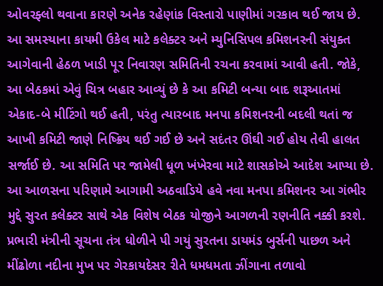ઓવરફ્લો થવાના કારણે અનેક રહેણાંક વિસ્તારો પાણીમાં ગરકાવ થઈ જાય છે. આ સમસ્યાના કાયમી ઉકેલ માટે કલેક્ટર અને મ્યુનિસિપલ કમિશનરની સંયુક્ત આગેવાની હેઠળ ખાડી પૂર નિવારણ સમિતિની રચના કરવામાં આવી હતી. જોકે, આ બેઠકમાં એવું ચિત્ર બહાર આવ્યું છે કે આ કમિટી બન્યા બાદ શરૂઆતમાં એકાદ-બે મીટિંગો થઈ હતી, પરંતુ ત્યારબાદ મનપા કમિશનરની બદલી થતાં જ આખી કમિટી જાણે નિષ્ક્રિય થઈ ગઈ છે અને સદંતર ઊંઘી ગઈ હોય તેવી હાલત સર્જાઈ છે. આ સમિતિ પર જામેલી ધૂળ ખંખેરવા માટે શાસકોએ આદેશ આપ્યા છે. આ આળસના પરિણામે આગામી અઠવાડિયે હવે નવા મનપા કમિશનર આ ગંભીર મુદ્દે સુરત કલેક્ટર સાથે એક વિશેષ બેઠક યોજીને આગળની રણનીતિ નક્કી કરશે. પ્રભારી મંત્રીની સૂચના તંત્ર ધોળીને પી ગયું સુરતના ડાયમંડ બુર્સની પાછળ અને મીંઢોળા નદીના મુખ પર ગેરકાયદેસર રીતે ધમધમતા ઝીંગાના તળાવો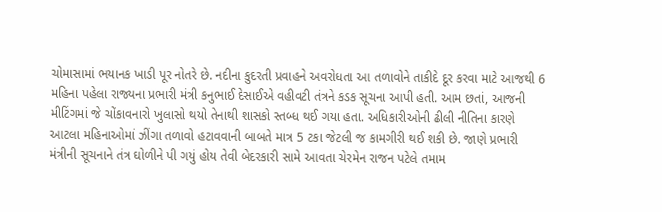ચોમાસામાં ભયાનક ખાડી પૂર નોતરે છે. નદીના કુદરતી પ્રવાહને અવરોધતા આ તળાવોને તાકીદે દૂર કરવા માટે આજથી 6 મહિના પહેલા રાજ્યના પ્રભારી મંત્રી કનુભાઈ દેસાઈએ વહીવટી તંત્રને કડક સૂચના આપી હતી. આમ છતાં, આજની મીટિંગમાં જે ચોંકાવનારો ખુલાસો થયો તેનાથી શાસકો સ્તબ્ધ થઈ ગયા હતા. અધિકારીઓની ઢીલી નીતિના કારણે આટલા મહિનાઓમાં ઝીંગા તળાવો હટાવવાની બાબતે માત્ર 5 ટકા જેટલી જ કામગીરી થઈ શકી છે. જાણે પ્રભારી મંત્રીની સૂચનાને તંત્ર ઘોળીને પી ગયું હોય તેવી બેદરકારી સામે આવતા ચેરમેન રાજન પટેલે તમામ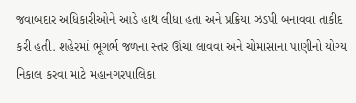જવાબદાર અધિકારીઓને આડે હાથ લીધા હતા અને પ્રક્રિયા ઝડપી બનાવવા તાકીદ કરી હતી. શહેરમાં ભૂગર્ભ જળના સ્તર ઊંચા લાવવા અને ચોમાસાના પાણીનો યોગ્ય નિકાલ કરવા માટે મહાનગરપાલિકા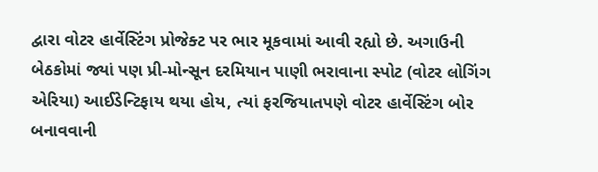દ્વારા વોટર હાર્વેસ્ટિંગ પ્રોજેક્ટ પર ભાર મૂકવામાં આવી રહ્યો છે. અગાઉની બેઠકોમાં જ્યાં પણ પ્રી-મોન્સૂન દરમિયાન પાણી ભરાવાના સ્પોટ (વોટર લોગિંગ એરિયા) આઈડેન્ટિફાય થયા હોય, ત્યાં ફરજિયાતપણે વોટર હાર્વેસ્ટિંગ બોર બનાવવાની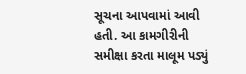સૂચના આપવામાં આવી હતી. આ કામગીરીની સમીક્ષા કરતા માલૂમ પડ્યું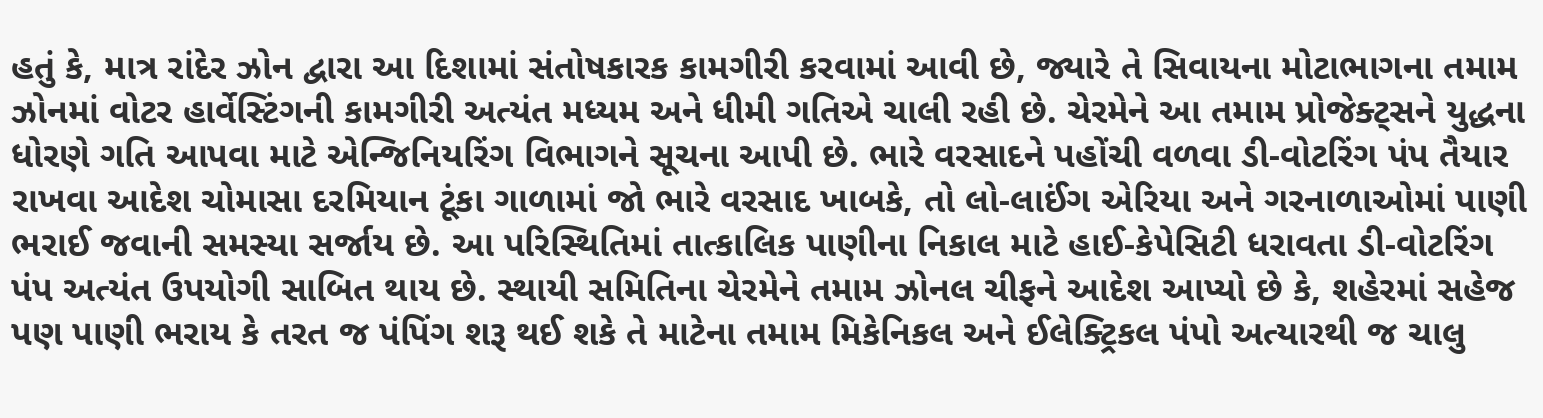હતું કે, માત્ર રાંદેર ઝોન દ્વારા આ દિશામાં સંતોષકારક કામગીરી કરવામાં આવી છે, જ્યારે તે સિવાયના મોટાભાગના તમામ ઝોનમાં વોટર હાર્વેસ્ટિંગની કામગીરી અત્યંત મધ્યમ અને ધીમી ગતિએ ચાલી રહી છે. ચેરમેને આ તમામ પ્રોજેક્ટ્સને યુદ્ધના ધોરણે ગતિ આપવા માટે એન્જિનિયરિંગ વિભાગને સૂચના આપી છે. ભારે વરસાદને પહોંચી વળવા ડી-વોટરિંગ પંપ તૈયાર રાખવા આદેશ ચોમાસા દરમિયાન ટૂંકા ગાળામાં જો ભારે વરસાદ ખાબકે, તો લો-લાઈંગ એરિયા અને ગરનાળાઓમાં પાણી ભરાઈ જવાની સમસ્યા સર્જાય છે. આ પરિસ્થિતિમાં તાત્કાલિક પાણીના નિકાલ માટે હાઈ-કેપેસિટી ધરાવતા ડી-વોટરિંગ પંપ અત્યંત ઉપયોગી સાબિત થાય છે. સ્થાયી સમિતિના ચેરમેને તમામ ઝોનલ ચીફને આદેશ આપ્યો છે કે, શહેરમાં સહેજ પણ પાણી ભરાય કે તરત જ પંપિંગ શરૂ થઈ શકે તે માટેના તમામ મિકેનિકલ અને ઈલેક્ટ્રિકલ પંપો અત્યારથી જ ચાલુ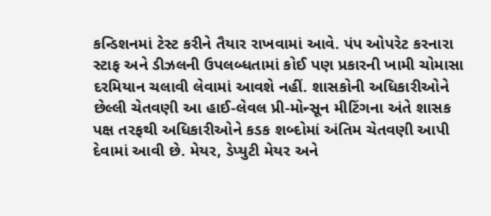કન્ડિશનમાં ટેસ્ટ કરીને તૈયાર રાખવામાં આવે. પંપ ઓપરેટ કરનારા સ્ટાફ અને ડીઝલની ઉપલબ્ધતામાં કોઈ પણ પ્રકારની ખામી ચોમાસા દરમિયાન ચલાવી લેવામાં આવશે નહીં. શાસકોની અધિકારીઓને છેલ્લી ચેતવણી આ હાઈ-લેવલ પ્રી-મોન્સૂન મીટિંગના અંતે શાસક પક્ષ તરફથી અધિકારીઓને કડક શબ્દોમાં અંતિમ ચેતવણી આપી દેવામાં આવી છે. મેયર, ડેપ્યુટી મેયર અને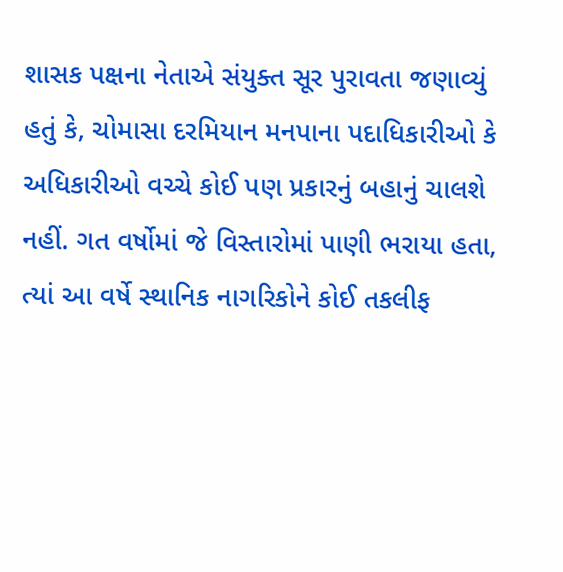શાસક પક્ષના નેતાએ સંયુક્ત સૂર પુરાવતા જણાવ્યું હતું કે, ચોમાસા દરમિયાન મનપાના પદાધિકારીઓ કે અધિકારીઓ વચ્ચે કોઈ પણ પ્રકારનું બહાનું ચાલશે નહીં. ગત વર્ષોમાં જે વિસ્તારોમાં પાણી ભરાયા હતા, ત્યાં આ વર્ષે સ્થાનિક નાગરિકોને કોઈ તકલીફ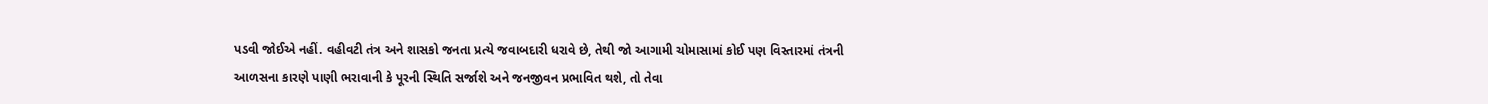પડવી જોઈએ નહીં. વહીવટી તંત્ર અને શાસકો જનતા પ્રત્યે જવાબદારી ધરાવે છે, તેથી જો આગામી ચોમાસામાં કોઈ પણ વિસ્તારમાં તંત્રની આળસના કારણે પાણી ભરાવાની કે પૂરની સ્થિતિ સર્જાશે અને જનજીવન પ્રભાવિત થશે, તો તેવા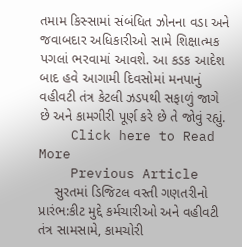તમામ કિસ્સામાં સંબંધિત ઝોનના વડા અને જવાબદાર અધિકારીઓ સામે શિક્ષાત્મક પગલાં ભરવામાં આવશે. આ કડક આદેશ બાદ હવે આગામી દિવસોમાં મનપાનું વહીવટી તંત્ર કેટલી ઝડપથી સફાળું જાગે છે અને કામગીરી પૂર્ણ કરે છે તે જોવું રહ્યું.
    Click here to Read More
    Previous Article
    સુરતમાં ડિજિટલ વસ્તી ગણતરીનો પ્રારંભ:કીટ મુદ્દે કર્મચારીઓ અને વહીવટી તંત્ર સામસામે, કામચોરી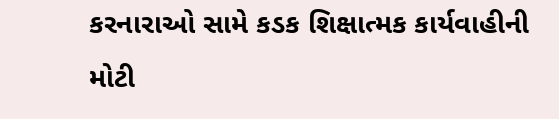કરનારાઓ સામે કડક શિક્ષાત્મક કાર્યવાહીની મોટી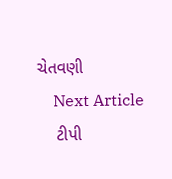ચેતવણી
    Next Article
    ટીપી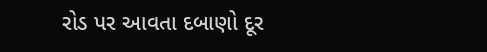રોડ પર આવતા દબાણો દૂર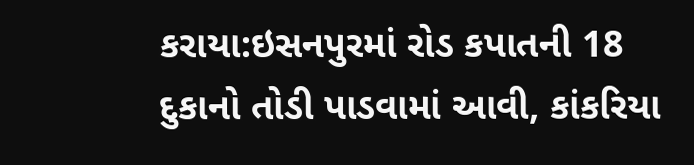કરાયા:ઇસનપુરમાં રોડ કપાતની 18 દુકાનો તોડી પાડવામાં આવી, કાંકરિયા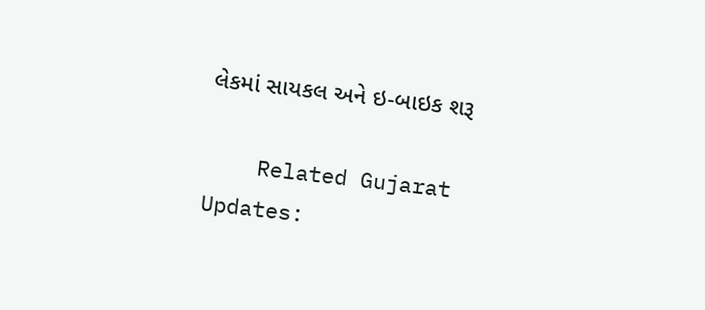લેકમાં સાયકલ અને ઇ-બાઇક શરૂ

    Related Gujarat Updates: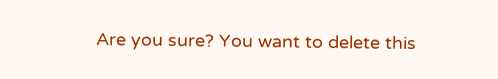Are you sure? You want to delete this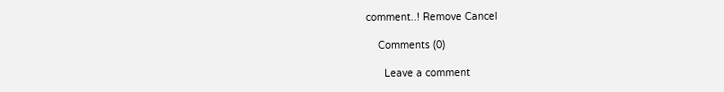comment..! Remove Cancel

    Comments (0)

      Leave a comment